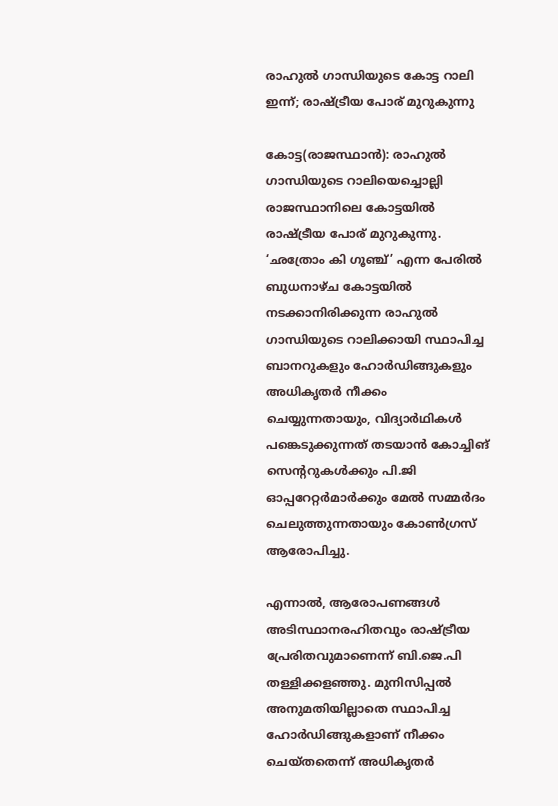രാഹുൽ ഗാന്ധിയുടെ കോട്ട റാലി ഇന്ന്; രാഷ്ട്രീയ പോര് മുറുകുന്നു

കോട്ട(രാജസ്ഥാൻ): രാഹുൽ ഗാന്ധിയുടെ റാലിയെച്ചൊല്ലി രാജസ്ഥാനിലെ കോട്ടയിൽ രാഷ്ട്രീയ പോര് മുറുകുന്നു. ‘ഛത്രോം കി ഗൂഞ്ച്’ എന്ന പേരിൽ ബുധനാഴ്ച കോട്ടയിൽ നടക്കാനിരിക്കുന്ന രാഹുൽ ഗാന്ധിയുടെ റാലിക്കായി സ്ഥാപിച്ച ബാനറുകളും ഹോർഡിങ്ങുകളും അധികൃതർ നീക്കം ചെയ്യുന്നതായും, വിദ്യാർഥികൾ പങ്കെടുക്കുന്നത് തടയാൻ കോച്ചിങ് സെന്ററുകൾക്കും പി.ജി ഓപ്പറേറ്റർമാർക്കും മേൽ സമ്മർദം ചെലുത്തുന്നതായും കോൺഗ്രസ് ആരോപിച്ചു.

എന്നാൽ, ആരോപണങ്ങൾ അടിസ്ഥാനരഹിതവും രാഷ്ട്രീയ പ്രേരിതവുമാണെന്ന് ബി.ജെ.പി തള്ളിക്കളഞ്ഞു. മുനിസിപ്പൽ അനുമതിയില്ലാതെ സ്ഥാപിച്ച ഹോർഡിങ്ങുകളാണ് നീക്കം ചെയ്തതെന്ന് അധികൃതർ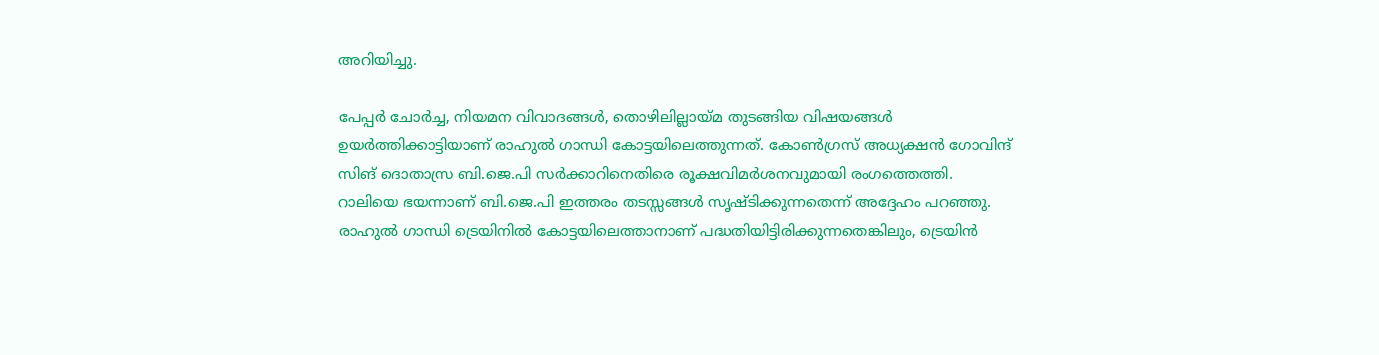അറിയിച്ചു.

പേപ്പർ ചോർച്ച, നിയമന വിവാദങ്ങൾ, തൊഴിലില്ലായ്മ തുടങ്ങിയ വിഷയങ്ങൾ ഉയർത്തിക്കാട്ടിയാണ് രാഹുൽ ഗാന്ധി കോട്ടയിലെത്തുന്നത്. കോൺഗ്രസ് അധ്യക്ഷൻ ഗോവിന്ദ് സിങ് ദൊതാസ്ര ബി.ജെ.പി സർക്കാറിനെതിരെ രൂക്ഷവിമർശനവുമായി രംഗത്തെത്തി. റാലിയെ ഭയന്നാണ് ബി.ജെ.പി ഇത്തരം തടസ്സങ്ങൾ സൃഷ്ടിക്കുന്നതെന്ന് അദ്ദേഹം പറഞ്ഞു. രാഹുൽ ഗാന്ധി ട്രെയിനിൽ കോട്ടയിലെത്താനാണ് പദ്ധതിയിട്ടിരിക്കുന്നതെങ്കിലും, ട്രെയിൻ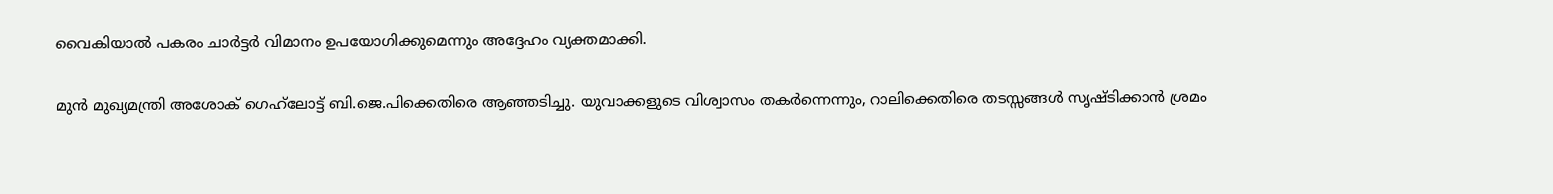വൈകിയാൽ പകരം ചാർട്ടർ വിമാനം ഉപയോഗിക്കുമെന്നും അദ്ദേഹം വ്യക്തമാക്കി.

മുൻ മുഖ്യമന്ത്രി അശോക് ഗെഹ്‌ലോട്ട് ബി.ജെ.പിക്കെതിരെ ആഞ്ഞടിച്ചു. യുവാക്കളുടെ വിശ്വാസം തകർന്നെന്നും, റാലിക്കെതിരെ തടസ്സങ്ങൾ സൃഷ്ടിക്കാൻ ശ്രമം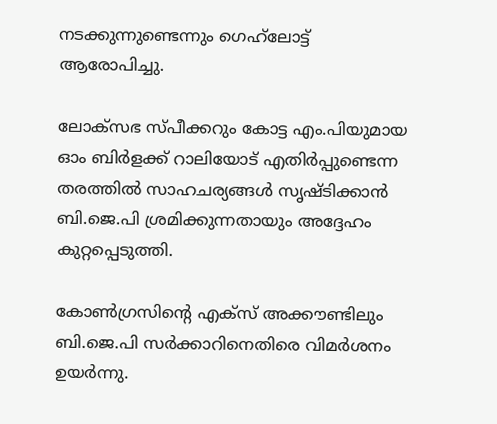നടക്കുന്നുണ്ടെന്നും ഗെഹ്‌ലോട്ട് ആരോപിച്ചു.

ലോക്സഭ സ്പീക്കറും കോട്ട എം.പിയുമായ ഓം ബിർളക്ക് റാലിയോട് എതിർപ്പുണ്ടെന്ന തരത്തിൽ സാഹചര്യങ്ങൾ സൃഷ്ടിക്കാൻ ബി.ജെ.പി ശ്രമിക്കുന്നതായും അദ്ദേഹം കുറ്റപ്പെടുത്തി.

കോൺഗ്രസിന്റെ എക്സ് അക്കൗണ്ടിലും ബി.ജെ.പി സർക്കാറിനെതിരെ വിമർശനം ഉയർന്നു.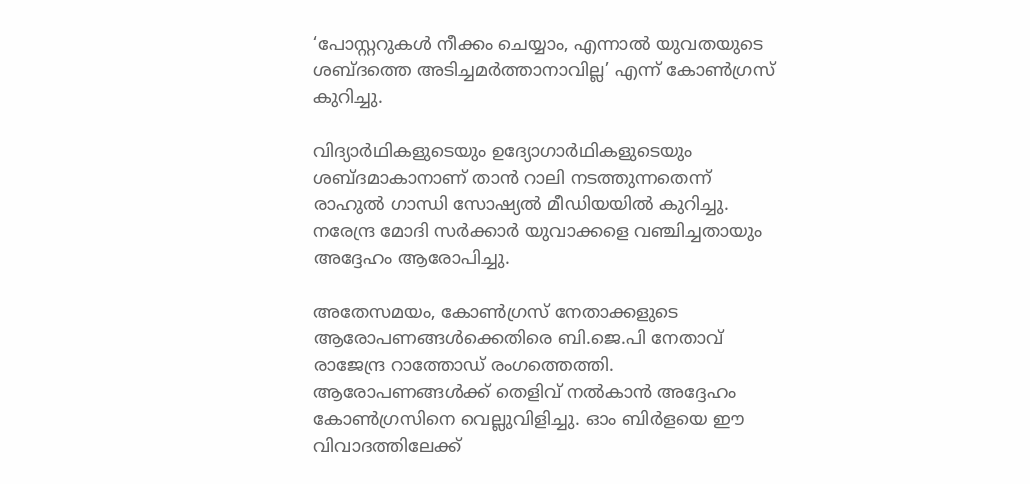‘പോസ്റ്ററുകൾ നീക്കം ചെയ്യാം, എന്നാൽ യുവതയുടെ ശബ്ദത്തെ അടിച്ചമർത്താനാവില്ല’ എന്ന് കോൺഗ്രസ് കുറിച്ചു.

വിദ്യാർഥികളുടെയും ഉദ്യോഗാർഥികളുടെയും ശബ്ദമാകാനാണ് താൻ റാലി നടത്തുന്നതെന്ന് രാഹുൽ ഗാന്ധി സോഷ്യൽ മീഡിയയിൽ കുറിച്ചു. നരേന്ദ്ര മോദി സർക്കാർ യുവാക്കളെ വഞ്ചിച്ചതായും അദ്ദേഹം ആരോപിച്ചു.

അതേസമയം, കോൺഗ്രസ് നേതാക്കളുടെ ആരോപണങ്ങൾക്കെതിരെ ബി.ജെ.പി നേതാവ് രാജേന്ദ്ര റാത്തോഡ് രംഗത്തെത്തി. ആരോപണങ്ങൾക്ക് തെളിവ് നൽകാൻ അദ്ദേഹം കോൺഗ്രസിനെ വെല്ലുവിളിച്ചു. ഓം ബിർളയെ ഈ വിവാദത്തിലേക്ക്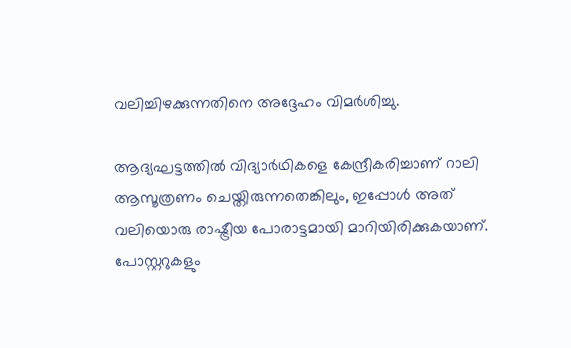വലിച്ചിഴക്കുന്നതിനെ അദ്ദേഹം വിമർശിച്ചു.

ആദ്യഘട്ടത്തിൽ വിദ്യാർഥികളെ കേന്ദ്രീകരിച്ചാണ് റാലി ആസൂത്രണം ചെയ്തിരുന്നതെങ്കിലും, ഇപ്പോൾ അത് വലിയൊരു രാഷ്ട്രീയ പോരാട്ടമായി മാറിയിരിക്കുകയാണ്. പോസ്റ്ററുകളും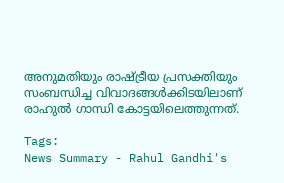അനുമതിയും രാഷ്ട്രീയ പ്രസക്തിയും സംബന്ധിച്ച വിവാദങ്ങൾക്കിടയിലാണ് രാഹുൽ ഗാന്ധി കോട്ടയിലെത്തുന്നത്.

Tags:
News Summary - Rahul Gandhi's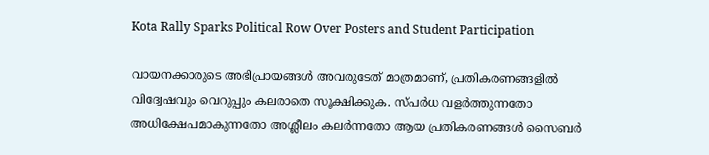Kota Rally Sparks Political Row Over Posters and Student Participation

വായനക്കാരുടെ അഭിപ്രായങ്ങള്‍ അവരുടേത് മാത്രമാണ്, പ്രതികരണങ്ങളിൽ വിദ്വേഷവും വെറുപ്പും കലരാതെ സൂക്ഷിക്കുക. സ്പർധ വളർത്തുന്നതോ അധിക്ഷേപമാകുന്നതോ അശ്ലീലം കലർന്നതോ ആയ പ്രതികരണങ്ങൾ സൈബർ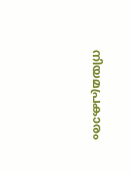നിയമപ്രകാരം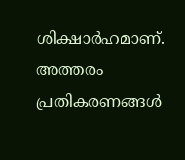ശിക്ഷാർഹമാണ്. അത്തരം പ്രതികരണങ്ങൾ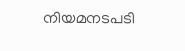നിയമനടപടി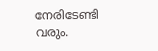നേരിടേണ്ടി വരും.